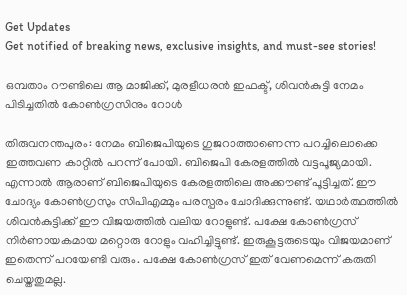Get Updates
Get notified of breaking news, exclusive insights, and must-see stories!

ഒമ്പതാം റൗണ്ടിലെ ആ മാജിക്ക്, മുരളീധരന്‍ ഇഫക്ട്, ശിവന്‍കുട്ടി നേമം പിടിച്ചതില്‍ കോണ്‍ഗ്രസിനും റോള്‍

തിരുവനന്തപുരം: നേമം ബിജെപിയുടെ ഗുജറാത്താണെന്ന പറച്ചിലൊക്കെ ഇത്തവണ കാറ്റില്‍ പറന്ന് പോയി. ബിജെപി കേരളത്തില്‍ വട്ടപൂജ്യമായി. എന്നാല്‍ ആരാണ് ബിജെപിയുടെ കേരളത്തിലെ അക്കൗണ്ട് പൂട്ടിച്ചത്. ഈ ചോദ്യം കോണ്‍ഗ്രസും സിപിഎമ്മും പരസ്പരം ചോദിക്കുന്നുണ്ട്. യഥാര്‍ത്ഥത്തില്‍ ശിവന്‍കുട്ടിക്ക് ഈ വിജയത്തില്‍ വലിയ റോളുണ്ട്. പക്ഷേ കോണ്‍ഗ്രസ് നിര്‍ണായകമായ മറ്റൊരു റോളും വഹിച്ചിട്ടുണ്ട്. ഇരുകൂട്ടരുടെയും വിജയമാണ് ഇതെന്ന് പറയേണ്ടി വരും. പക്ഷേ കോണ്‍ഗ്രസ് ഇത് വേണമെന്ന് കരുതി ചെയ്തതുമല്ല.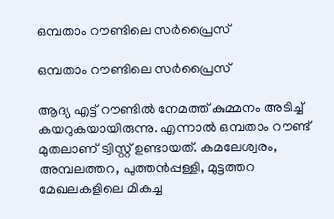ഒമ്പതാം റൗണ്ടിലെ സര്‍പ്രൈസ്

ഒമ്പതാം റൗണ്ടിലെ സര്‍പ്രൈസ്

ആദ്യ എട്ട് റൗണ്ടില്‍ നേമത്ത് കുമ്മനം അടിച്ച് കയറുകയായിരുന്നു. എന്നാല്‍ ഒമ്പതാം റൗണ്ട് മുതലാണ് ട്വിസ്റ്റ് ഉണ്ടായത്. കമലേശ്വരം, അമ്പലത്തറ, പുത്തന്‍പ്പള്ളി, മുട്ടത്തറ മേഖലകളിലെ മികച്ച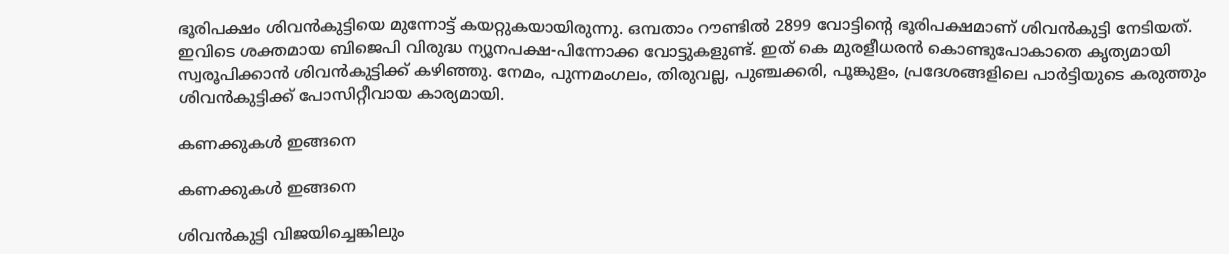ഭൂരിപക്ഷം ശിവന്‍കുട്ടിയെ മുന്നോട്ട് കയറ്റുകയായിരുന്നു. ഒമ്പതാം റൗണ്ടില്‍ 2899 വോട്ടിന്റെ ഭൂരിപക്ഷമാണ് ശിവന്‍കുട്ടി നേടിയത്. ഇവിടെ ശക്തമായ ബിജെപി വിരുദ്ധ ന്യൂനപക്ഷ-പിന്നോക്ക വോട്ടുകളുണ്ട്. ഇത് കെ മുരളീധരന്‍ കൊണ്ടുപോകാതെ കൃത്യമായി സ്വരൂപിക്കാന്‍ ശിവന്‍കുട്ടിക്ക് കഴിഞ്ഞു. നേമം, പുന്നമംഗലം, തിരുവല്ല, പുഞ്ചക്കരി, പൂങ്കുളം, പ്രദേശങ്ങളിലെ പാര്‍ട്ടിയുടെ കരുത്തും ശിവന്‍കുട്ടിക്ക് പോസിറ്റീവായ കാര്യമായി.

കണക്കുകള്‍ ഇങ്ങനെ

കണക്കുകള്‍ ഇങ്ങനെ

ശിവന്‍കുട്ടി വിജയിച്ചെങ്കിലും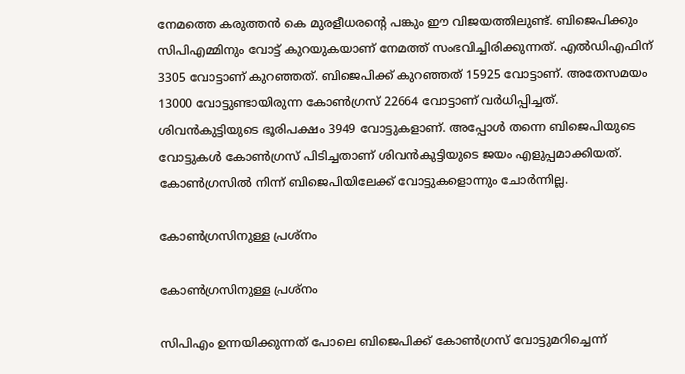നേമത്തെ കരുത്തന്‍ കെ മുരളീധരന്റെ പങ്കും ഈ വിജയത്തിലുണ്ട്. ബിജെപിക്കും സിപിഎമ്മിനും വോട്ട് കുറയുകയാണ് നേമത്ത് സംഭവിച്ചിരിക്കുന്നത്. എല്‍ഡിഎഫിന് 3305 വോട്ടാണ് കുറഞ്ഞത്. ബിജെപിക്ക് കുറഞ്ഞത് 15925 വോട്ടാണ്. അതേസമയം 13000 വോട്ടുണ്ടായിരുന്ന കോണ്‍ഗ്രസ് 22664 വോട്ടാണ് വര്‍ധിപ്പിച്ചത്. ശിവന്‍കുട്ടിയുടെ ഭൂരിപക്ഷം 3949 വോട്ടുകളാണ്. അപ്പോള്‍ തന്നെ ബിജെപിയുടെ വോട്ടുകള്‍ കോണ്‍ഗ്രസ് പിടിച്ചതാണ് ശിവന്‍കുട്ടിയുടെ ജയം എളുപ്പമാക്കിയത്. കോണ്‍ഗ്രസില്‍ നിന്ന് ബിജെപിയിലേക്ക് വോട്ടുകളൊന്നും ചോര്‍ന്നില്ല.

കോണ്‍ഗ്രസിനുള്ള പ്രശ്‌നം

കോണ്‍ഗ്രസിനുള്ള പ്രശ്‌നം

സിപിഎം ഉന്നയിക്കുന്നത് പോലെ ബിജെപിക്ക് കോണ്‍ഗ്രസ് വോട്ടുമറിച്ചെന്ന്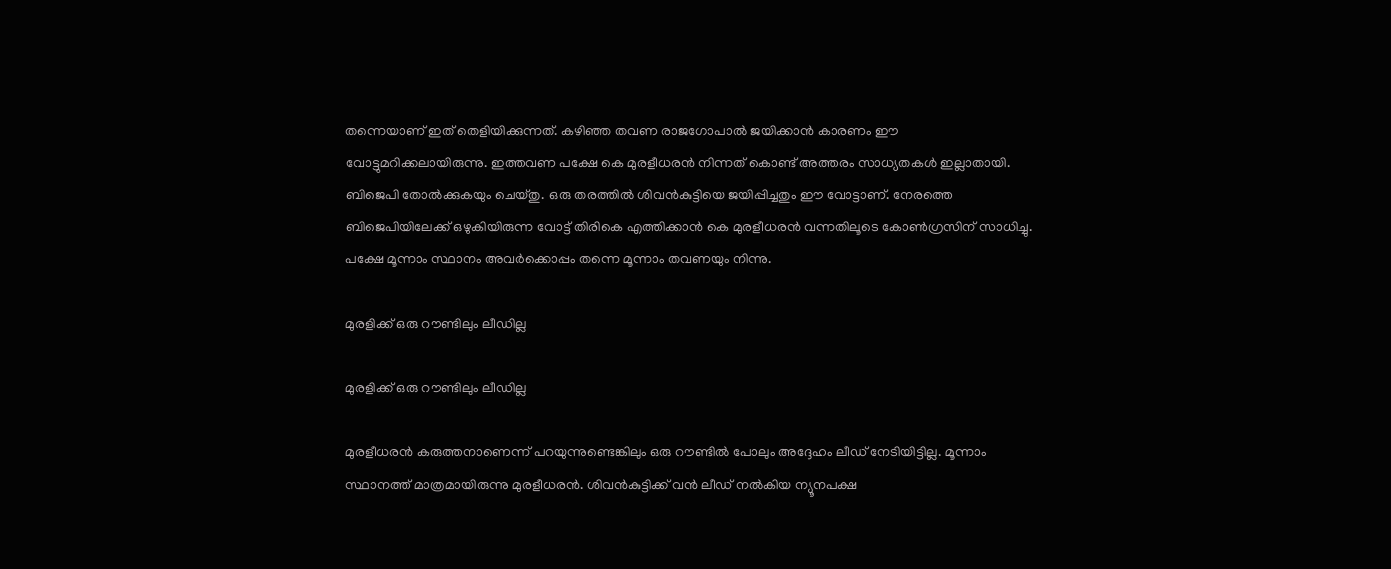തന്നെയാണ് ഇത് തെളിയിക്കുന്നത്. കഴിഞ്ഞ തവണ രാജഗോപാല്‍ ജയിക്കാന്‍ കാരണം ഈ വോട്ടുമറിക്കലായിരുന്നു. ഇത്തവണ പക്ഷേ കെ മുരളീധരന്‍ നിന്നത് കൊണ്ട് അത്തരം സാധ്യതകള്‍ ഇല്ലാതായി. ബിജെപി തോല്‍ക്കുകയും ചെയ്തു. ഒരു തരത്തില്‍ ശിവന്‍കുട്ടിയെ ജയിപ്പിച്ചതും ഈ വോട്ടാണ്. നേരത്തെ ബിജെപിയിലേക്ക് ഒഴുകിയിരുന്ന വോട്ട് തിരികെ എത്തിക്കാന്‍ കെ മുരളീധരന്‍ വന്നതിലൂടെ കോണ്‍ഗ്രസിന് സാധിച്ചു. പക്ഷേ മൂന്നാം സ്ഥാനം അവര്‍ക്കൊപ്പം തന്നെ മൂന്നാം തവണയും നിന്നു.

മുരളിക്ക് ഒരു റൗണ്ടിലും ലീഡില്ല

മുരളിക്ക് ഒരു റൗണ്ടിലും ലീഡില്ല

മുരളീധരന്‍ കരുത്തനാണെന്ന് പറയുന്നുണ്ടെങ്കിലും ഒരു റൗണ്ടില്‍ പോലും അദ്ദേഹം ലീഡ് നേടിയിട്ടില്ല. മൂന്നാം സ്ഥാനത്ത് മാത്രമായിരുന്നു മുരളീധരന്‍. ശിവന്‍കുട്ടിക്ക് വന്‍ ലീഡ് നല്‍കിയ ന്യൂനപക്ഷ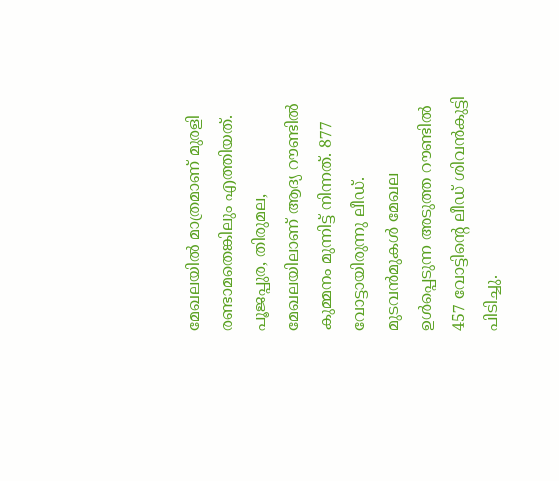മേഖലയില്‍ മാത്രമാണ് മുരളി രണ്ടാമതെങ്കിലും എത്തിയത്. പൂജപ്പുര, തിരുമല, മേഖലയിലാണ് ആദ്യ റൗണ്ടില്‍ കുമ്മനം മുന്നിട്ട് നിന്നത്. 877 വോട്ടായിരുന്നു ലീഡ്. മുടവന്‍മുകള്‍ മേഖല ഉള്‍പ്പെടുന്ന അടുത്ത റൗണ്ടില്‍ 457 വോട്ടിന്റെ ലീഡ് ശിവന്‍കുട്ടി പിടിച്ചു.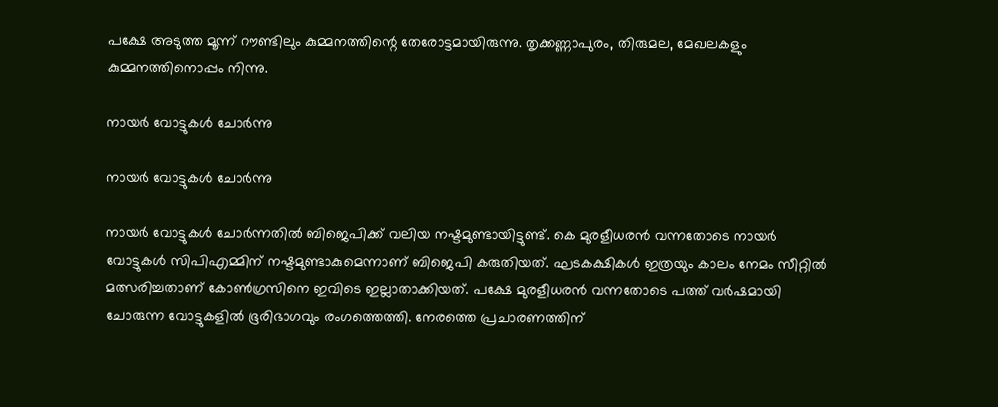പക്ഷേ അടുത്ത മൂന്ന് റൗണ്ടിലും കുമ്മനത്തിന്റെ തേരോട്ടമായിരുന്നു. തൃക്കണ്ണാപുരം, തിരുമല, മേഖലകളും കുമ്മനത്തിനൊപ്പം നിന്നു.

നായര്‍ വോട്ടുകള്‍ ചോര്‍ന്നു

നായര്‍ വോട്ടുകള്‍ ചോര്‍ന്നു

നായര്‍ വോട്ടുകള്‍ ചോര്‍ന്നതില്‍ ബിജെപിക്ക് വലിയ നഷ്ടമുണ്ടായിട്ടുണ്ട്. കെ മുരളീധരന്‍ വന്നതോടെ നായര്‍ വോട്ടുകള്‍ സിപിഎമ്മിന് നഷ്ടമുണ്ടാകുമെന്നാണ് ബിജെപി കരുതിയത്. ഘടകക്ഷികള്‍ ഇത്രയും കാലം നേമം സീറ്റില്‍ മത്സരിച്ചതാണ് കോണ്‍ഗ്രസിനെ ഇവിടെ ഇല്ലാതാക്കിയത്. പക്ഷേ മുരളീധരന്‍ വന്നതോടെ പത്ത് വര്‍ഷമായി ചോരുന്ന വോട്ടുകളില്‍ ഭൂരിഭാഗവും രംഗത്തെത്തി. നേരത്തെ പ്രചാരണത്തിന്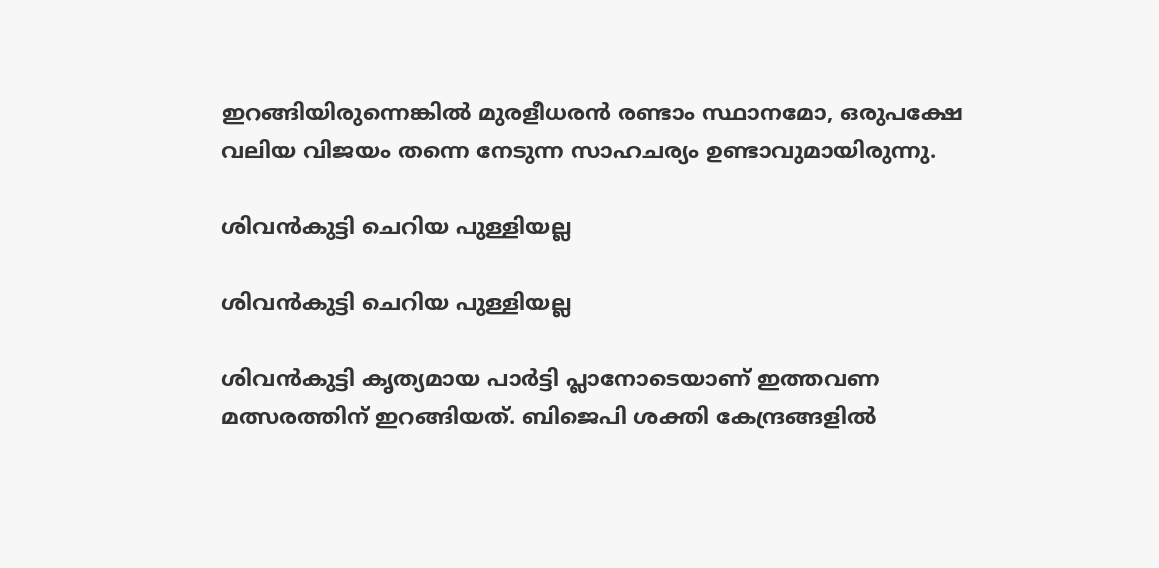ഇറങ്ങിയിരുന്നെങ്കില്‍ മുരളീധരന്‍ രണ്ടാം സ്ഥാനമോ, ഒരുപക്ഷേ വലിയ വിജയം തന്നെ നേടുന്ന സാഹചര്യം ഉണ്ടാവുമായിരുന്നു.

ശിവന്‍കുട്ടി ചെറിയ പുള്ളിയല്ല

ശിവന്‍കുട്ടി ചെറിയ പുള്ളിയല്ല

ശിവന്‍കുട്ടി കൃത്യമായ പാര്‍ട്ടി പ്ലാനോടെയാണ് ഇത്തവണ മത്സരത്തിന് ഇറങ്ങിയത്. ബിജെപി ശക്തി കേന്ദ്രങ്ങളില്‍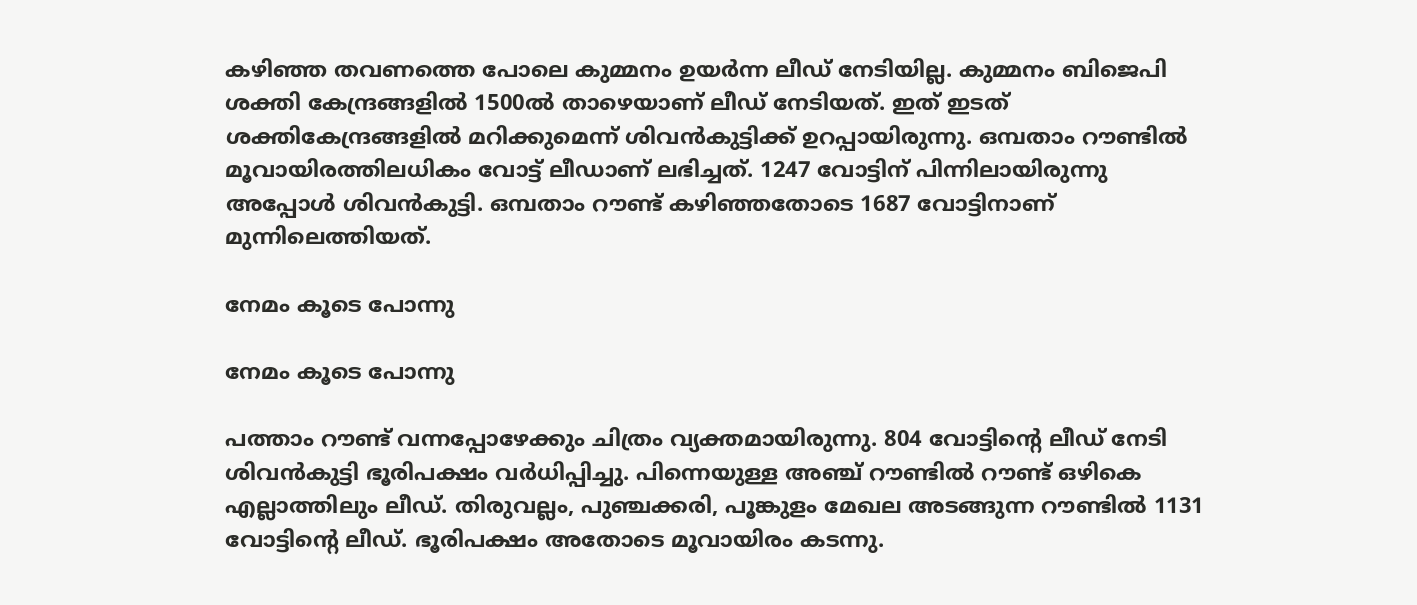കഴിഞ്ഞ തവണത്തെ പോലെ കുമ്മനം ഉയര്‍ന്ന ലീഡ് നേടിയില്ല. കുമ്മനം ബിജെപി ശക്തി കേന്ദ്രങ്ങളില്‍ 1500ല്‍ താഴെയാണ് ലീഡ് നേടിയത്. ഇത് ഇടത് ശക്തികേന്ദ്രങ്ങളില്‍ മറിക്കുമെന്ന് ശിവന്‍കുട്ടിക്ക് ഉറപ്പായിരുന്നു. ഒമ്പതാം റൗണ്ടില്‍ മൂവായിരത്തിലധികം വോട്ട് ലീഡാണ് ലഭിച്ചത്. 1247 വോട്ടിന് പിന്നിലായിരുന്നു അപ്പോള്‍ ശിവന്‍കുട്ടി. ഒമ്പതാം റൗണ്ട് കഴിഞ്ഞതോടെ 1687 വോട്ടിനാണ് മുന്നിലെത്തിയത്.

നേമം കൂടെ പോന്നു

നേമം കൂടെ പോന്നു

പത്താം റൗണ്ട് വന്നപ്പോഴേക്കും ചിത്രം വ്യക്തമായിരുന്നു. 804 വോട്ടിന്റെ ലീഡ് നേടി ശിവന്‍കുട്ടി ഭൂരിപക്ഷം വര്‍ധിപ്പിച്ചു. പിന്നെയുള്ള അഞ്ച് റൗണ്ടില്‍ റൗണ്ട് ഒഴികെ എല്ലാത്തിലും ലീഡ്. തിരുവല്ലം, പുഞ്ചക്കരി, പൂങ്കുളം മേഖല അടങ്ങുന്ന റൗണ്ടില്‍ 1131 വോട്ടിന്റെ ലീഡ്. ഭൂരിപക്ഷം അതോടെ മൂവായിരം കടന്നു.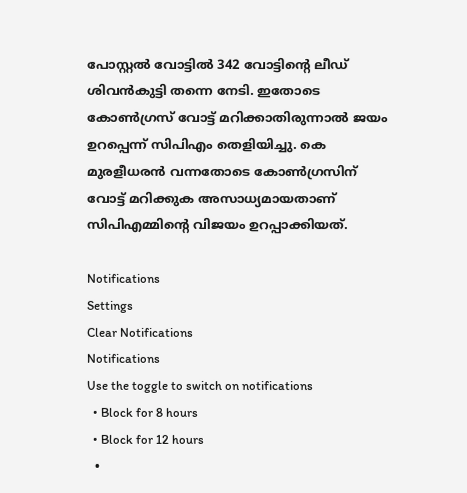പോസ്റ്റല്‍ വോട്ടില്‍ 342 വോട്ടിന്റെ ലീഡ് ശിവന്‍കുട്ടി തന്നെ നേടി. ഇതോടെ കോണ്‍ഗ്രസ് വോട്ട് മറിക്കാതിരുന്നാല്‍ ജയം ഉറപ്പെന്ന് സിപിഎം തെളിയിച്ചു. കെ മുരളീധരന്‍ വന്നതോടെ കോണ്‍ഗ്രസിന് വോട്ട് മറിക്കുക അസാധ്യമായതാണ് സിപിഎമ്മിന്റെ വിജയം ഉറപ്പാക്കിയത്.

Notifications
Settings
Clear Notifications
Notifications
Use the toggle to switch on notifications
  • Block for 8 hours
  • Block for 12 hours
  •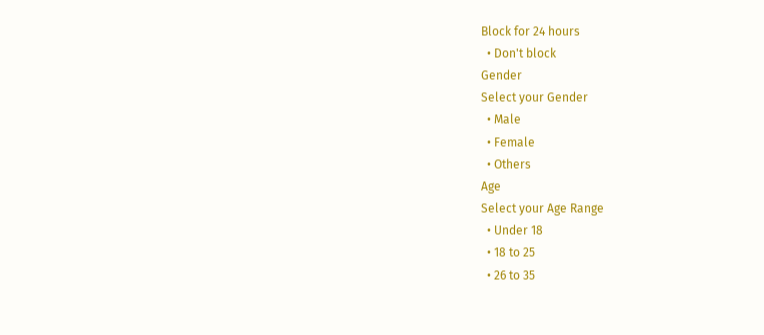Block for 24 hours
  • Don't block
Gender
Select your Gender
  • Male
  • Female
  • Others
Age
Select your Age Range
  • Under 18
  • 18 to 25
  • 26 to 35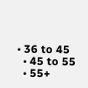• 36 to 45
  • 45 to 55
  • 55+